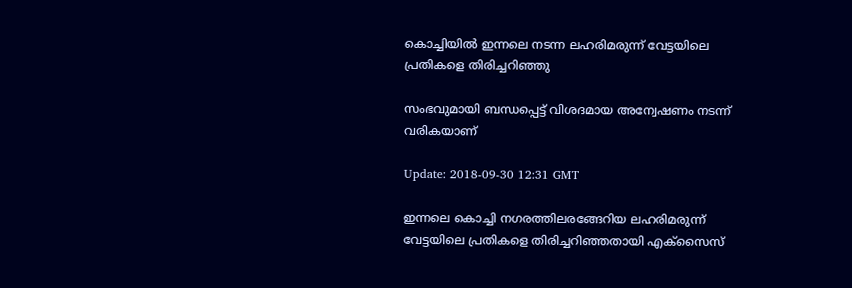കൊച്ചിയില്‍ ഇന്നലെ നടന്ന ലഹരിമരുന്ന് വേട്ടയിലെ പ്രതികളെ തിരിച്ചറിഞ്ഞു

സംഭവുമായി ബന്ധപ്പെട്ട് വിശദമായ അന്വേഷണം നടന്ന് വരികയാണ്

Update: 2018-09-30 12:31 GMT

ഇന്നലെ കൊച്ചി നഗരത്തിലരങ്ങേറിയ ലഹരിമരുന്ന് വേട്ടയിലെ പ്രതികളെ തിരിച്ചറിഞ്ഞതായി എക്സൈസ്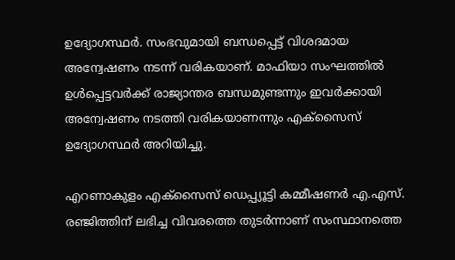ഉദ്യോഗസ്ഥര്‍. സംഭവുമായി ബന്ധപ്പെട്ട് വിശദമായ അന്വേഷണം നടന്ന് വരികയാണ്. മാഫിയാ സംഘത്തില്‍ ഉള്‍പ്പെട്ടവര്‍ക്ക് രാജ്യാന്തര ബന്ധമുണ്ടന്നും ഇവര്‍ക്കായി അന്വേഷണം നടത്തി വരികയാണന്നും എക്സൈസ് ഉദ്യോഗസ്ഥര്‍ അറിയിച്ചു.

എറണാകുളം എക്സൈസ് ഡെപ്പ്യൂട്ടി കമ്മീഷണർ എ.എസ്. രഞ്ജിത്തിന് ലഭിച്ച വിവരത്തെ തുടര്‍ന്നാണ് സംസ്ഥാനത്തെ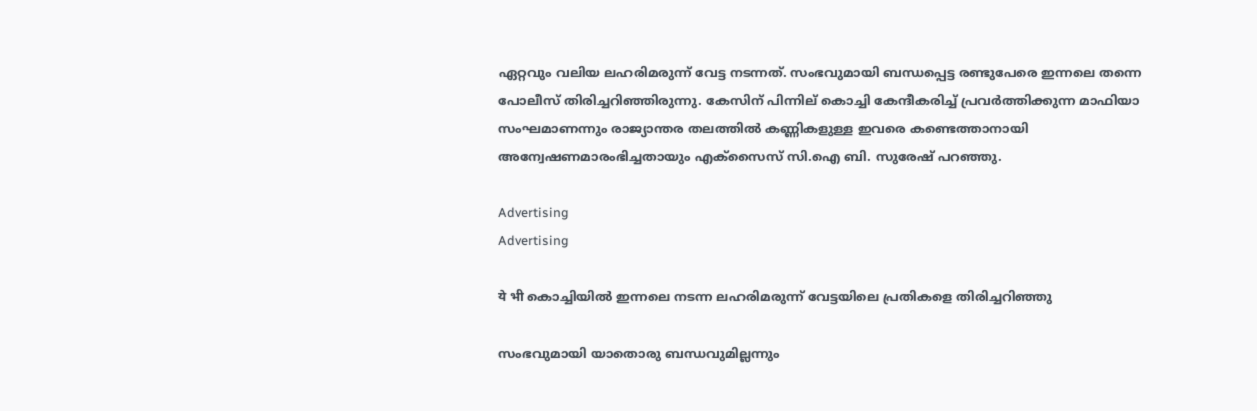ഏറ്റവും വലിയ ലഹരിമരുന്ന് വേട്ട നടന്നത്. സംഭവുമായി ബന്ധപ്പെട്ട രണ്ടുപേരെ ഇന്നലെ തന്നെ പോലീസ് തിരിച്ചറിഞ്ഞിരുന്നു. കേസിന് പിന്നില് കൊച്ചി കേന്ദീകരിച്ച് പ്രവര്‍ത്തിക്കുന്ന മാഫിയാ സംഘമാണന്നും രാജ്യാന്തര തലത്തില്‍ കണ്ണികളുള്ള ഇവരെ കണ്ടെത്താനായി അന്വേഷണമാരംഭിച്ചതായും എക്സൈസ് സി.ഐ ബി. സുരേഷ് പറഞ്ഞു.

Advertising
Advertising

ये भी കൊച്ചിയില്‍ ഇന്നലെ നടന്ന ലഹരിമരുന്ന് വേട്ടയിലെ പ്രതികളെ തിരിച്ചറിഞ്ഞു

സംഭവുമായി യാതൊരു ബന്ധവുമില്ലന്നും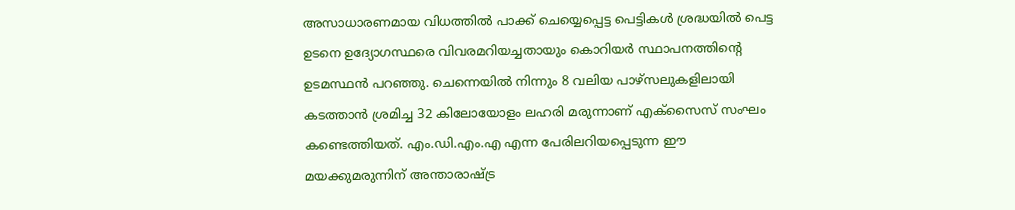അസാധാരണമായ വിധത്തില്‍ പാക്ക് ചെയ്യെപ്പെട്ട പെട്ടികള്‍ ശ്രദ്ധയില്‍ പെട്ട ഉടനെ ഉദ്യോഗസ്ഥരെ വിവരമറിയച്ചതായും കൊറിയര്‍ സ്ഥാപനത്തിന്‍റെ ഉടമസ്ഥന്‍ പറഞ്ഞു. ചെന്നെയില്‍ നിന്നും 8 വലിയ പാഴ്സലുകളിലായി കടത്താന്‍ ശ്രമിച്ച 32 കിലോയോളം ലഹരി മരുന്നാണ് എക്സൈസ് സംഘം കണ്ടെത്തിയത്. എം.ഡി.എം.എ എന്ന പേരിലറിയപ്പെടുന്ന ഈ മയക്കുമരുന്നിന് അന്താരാഷ്ട്ര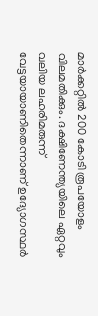മാര്‍ക്കറ്റില്‍ 200 കോടി രൂപയോളം വിലമതിക്കും. ദക്ഷിണേന്ത്യയിലെ ഏറ്റവും വലിയ ലഹരിമരുന്ന് വേട്ടയായാണിതെന്നാണ് ഉദ്യോഗസ്ഥര്‍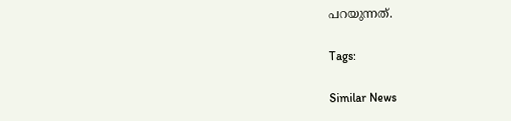പറയുന്നത്.

Tags:

Similar News